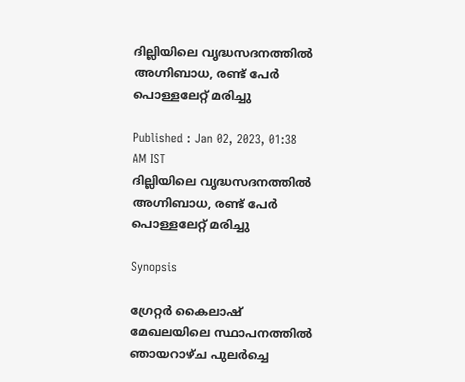ദില്ലിയിലെ വൃദ്ധസദനത്തില്‍ അഗ്നിബാധ, രണ്ട് പേര്‍ പൊള്ളലേറ്റ് മരിച്ചു

Published : Jan 02, 2023, 01:38 AM IST
ദില്ലിയിലെ വൃദ്ധസദനത്തില്‍ അഗ്നിബാധ, രണ്ട് പേര്‍ പൊള്ളലേറ്റ് മരിച്ചു

Synopsis

ഗ്രേറ്റർ കൈലാഷ് മേഖലയിലെ സ്ഥാപനത്തിൽ ഞായറാഴ്ച പുലർച്ചെ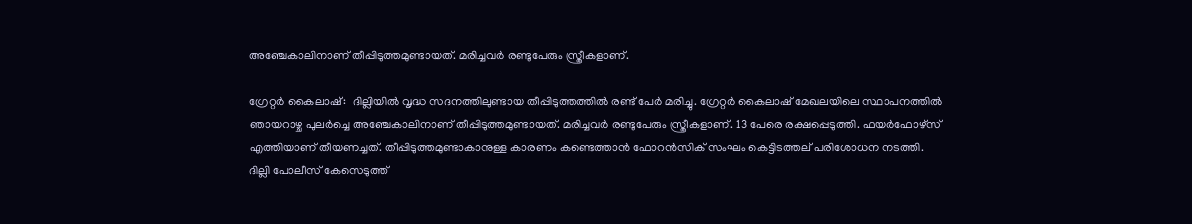അഞ്ചേകാലിനാണ് തീപ്പിടുത്തമുണ്ടായത്. മരിച്ചവർ രണ്ടുപേരും സ്ത്രീകളാണ്.

ഗ്രേറ്റർ കൈലാഷ്:  ദില്ലിയിൽ വൃദ്ധ സദനത്തിലുണ്ടായ തീപ്പിടുത്തത്തിൽ രണ്ട് പേർ മരിച്ചു. ഗ്രേറ്റർ കൈലാഷ് മേഖലയിലെ സ്ഥാപനത്തിൽ ഞായറാഴ്ച പുലർച്ചെ അഞ്ചേകാലിനാണ് തീപ്പിടുത്തമുണ്ടായത്. മരിച്ചവർ രണ്ടുപേരും സ്ത്രീകളാണ്. 13 പേരെ രക്ഷപ്പെടുത്തി. ഫയർഫോഴ്സ് എത്തിയാണ് തീയണച്ചത്. തീപ്പിടുത്തമുണ്ടാകാനുള്ള കാരണം കണ്ടെത്താൻ ഫോറൻസിക് സംഘം കെട്ടിടത്തല് പരിശോധന നടത്തി. ദില്ലി പോലീസ് കേസെടുത്ത്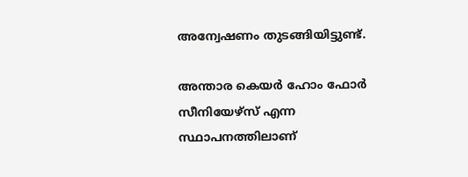അന്വേഷണം തുടങ്ങിയിട്ടുണ്ട്.

അന്താര കെയര്‍ ഹോം ഫോര്‍ സീനിയേഴ്സ് എന്ന സ്ഥാപനത്തിലാണ്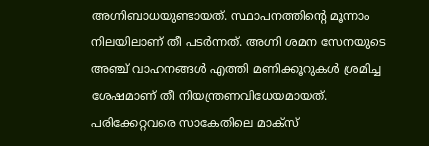അഗ്നിബാധയുണ്ടായത്. സ്ഥാപനത്തിന്‍റെ മൂന്നാം നിലയിലാണ് തീ പടര്‍ന്നത്. അഗ്നി ശമന സേനയുടെ അഞ്ച് വാഹനങ്ങള്‍ എത്തി മണിക്കൂറുകള്‍ ശ്രമിച്ച ശേഷമാണ് തീ നിയന്ത്രണവിധേയമായത്. പരിക്കേറ്റവരെ സാകേതിലെ മാക്സ്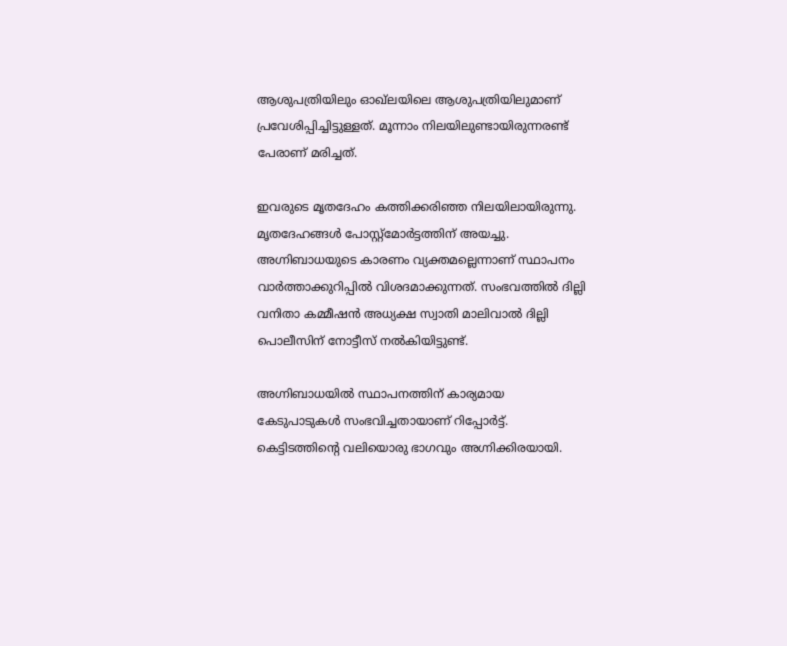ആശുപത്രിയിലും ഓഖ്ലയിലെ ആശുപത്രിയിലുമാണ് പ്രവേശിപ്പിച്ചിട്ടുള്ളത്. മൂന്നാം നിലയിലുണ്ടായിരുന്നരണ്ട് പേരാണ് മരിച്ചത്.

ഇവരുടെ മൃതദേഹം കത്തിക്കരിഞ്ഞ നിലയിലായിരുന്നു. മൃതദേഹങ്ങള്‍ പോസ്റ്റ്മോര്‍ട്ടത്തിന് അയച്ചു. അഗ്നിബാധയുടെ കാരണം വ്യക്തമല്ലെന്നാണ് സ്ഥാപനം വാര്‍ത്താക്കുറിപ്പില്‍ വിശദമാക്കുന്നത്. സംഭവത്തില്‍ ദില്ലി വനിതാ കമ്മീഷന്‍ അധ്യക്ഷ സ്വാതി മാലിവാല്‍ ദില്ലി പൊലീസിന് നോട്ടീസ് നല്‍കിയിട്ടുണ്ട്.

അഗ്നിബാധയില്‍ സ്ഥാപനത്തിന് കാര്യമായ കേടുപാടുകള്‍ സംഭവിച്ചതായാണ് റിപ്പോര്‍ട്ട്. കെട്ടിടത്തിന്‍റെ വലിയൊരു ഭാഗവും അഗ്നിക്കിരയായി.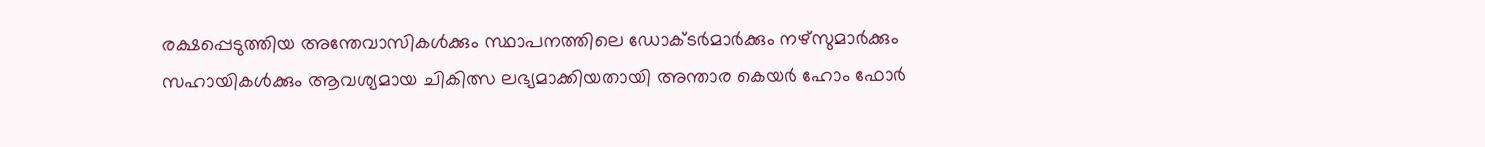രക്ഷപ്പെടുത്തിയ അന്തേവാസികള്‍ക്കും സ്ഥാപനത്തിലെ ഡോക്ടര്‍മാര്‍ക്കും നഴ്സുമാര്‍ക്കും സഹായികള്‍ക്കും ആവശ്യമായ ചികിത്സ ലഭ്യമാക്കിയതായി അന്താര കെയര്‍ ഹോം ഫോര്‍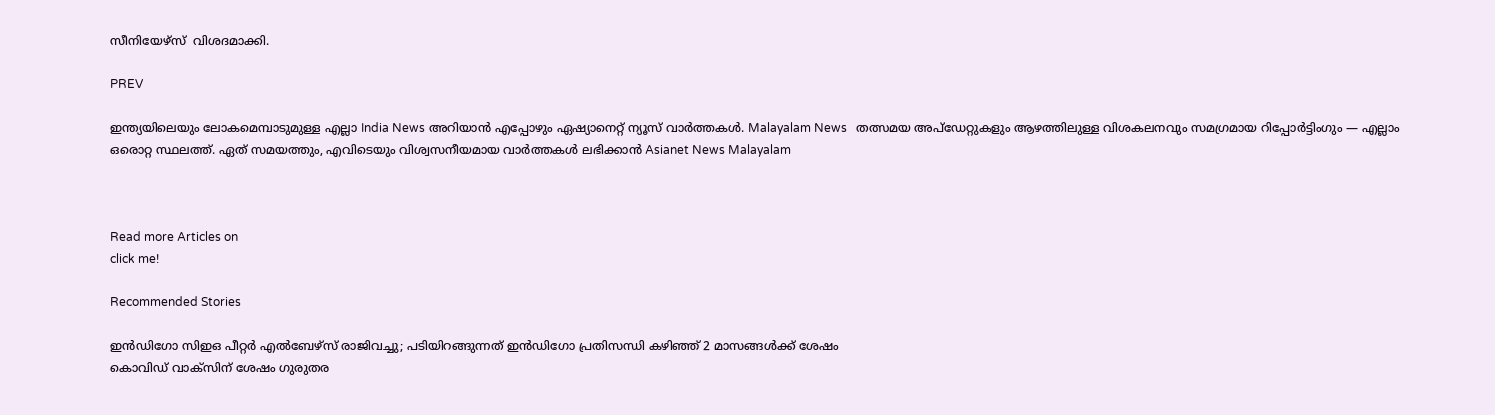സീനിയേഴ്സ്  വിശദമാക്കി.

PREV

ഇന്ത്യയിലെയും ലോകമെമ്പാടുമുള്ള എല്ലാ India News അറിയാൻ എപ്പോഴും ഏഷ്യാനെറ്റ് ന്യൂസ് വാർത്തകൾ. Malayalam News   തത്സമയ അപ്‌ഡേറ്റുകളും ആഴത്തിലുള്ള വിശകലനവും സമഗ്രമായ റിപ്പോർട്ടിംഗും — എല്ലാം ഒരൊറ്റ സ്ഥലത്ത്. ഏത് സമയത്തും, എവിടെയും വിശ്വസനീയമായ വാർത്തകൾ ലഭിക്കാൻ Asianet News Malayalam



Read more Articles on
click me!

Recommended Stories

ഇൻഡിഗോ സിഇഒ പീറ്റർ എൽബേഴ്സ് രാജിവച്ചു; പടിയിറങ്ങുന്നത് ഇൻഡിഗോ പ്രതിസന്ധി കഴിഞ്ഞ് 2 മാസങ്ങൾക്ക് ശേഷം
കൊവിഡ് വാക്സിന് ശേഷം ഗുരുതര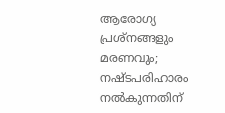ആരോഗ്യ പ്രശ്നങ്ങളും മരണവും; നഷ്ടപരിഹാരം നൽകുന്നതിന്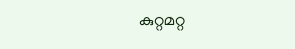കുറ്റമറ്റ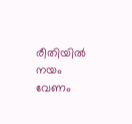രീതിയിൽ നയം വേണം